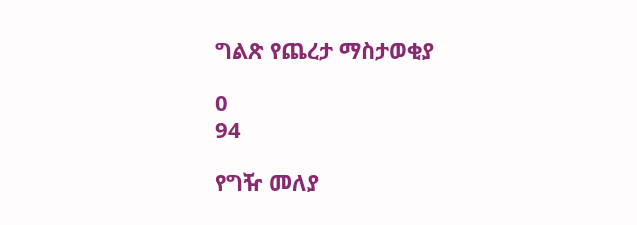ግልጽ የጨረታ ማስታወቂያ

0
94

የግዥ መለያ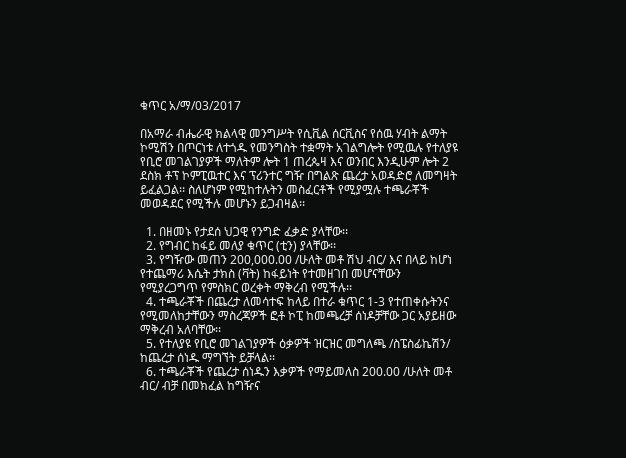ቁጥር አ/ማ/03/2017

በአማራ ብሔራዊ ክልላዊ መንግሥት የሲቪል ሰርቪስና የሰዉ ሃብት ልማት ኮሚሽን በጦርነቱ ለተጎዱ የመንግስት ተቋማት አገልግሎት የሚዉሉ የተለያዩ የቢሮ መገልገያዎች ማለትም ሎት 1 ጠረጴዛ እና ወንበር እንዲሁም ሎት 2 ደስክ ቶፕ ኮምፒዉተር እና ፕሪንተር ግዥ በግልጽ ጨረታ አወዳድሮ ለመግዛት ይፈልጋል፡፡ ስለሆነም የሚከተሉትን መስፈርቶች የሚያሟሉ ተጫራቾች መወዳደር የሚችሉ መሆኑን ይጋብዛል፡፡

  1. በዘመኑ የታደሰ ህጋዊ የንግድ ፈቃድ ያላቸው፡፡
  2. የግብር ከፋይ መለያ ቁጥር (ቲን) ያላቸው፡፡
  3. የግዥው መጠን 200,000.00 /ሁለት መቶ ሽህ ብር/ እና በላይ ከሆነ የተጨማሪ እሴት ታክስ (ቫት) ከፋይነት የተመዘገበ መሆናቸውን የሚያረጋግጥ የምስክር ወረቀት ማቅረብ የሚችሉ፡፡
  4. ተጫራቾች በጨረታ ለመሳተፍ ከላይ በተራ ቁጥር 1-3 የተጠቀሱትንና የሚመለከታቸውን ማስረጃዎች ፎቶ ኮፒ ከመጫረቻ ሰነዶቻቸው ጋር አያይዘው ማቅረብ አለባቸው፡፡
  5. የተለያዩ የቢሮ መገልገያዎች ዕቃዎች ዝርዝር መግለጫ /ስፔስፊኬሽን/ ከጨረታ ሰነዱ ማግኘት ይቻላል፡፡
  6. ተጫራቾች የጨረታ ሰነዱን እቃዎች የማይመለስ 200.00 /ሁለት መቶ ብር/ ብቻ በመክፈል ከግዥና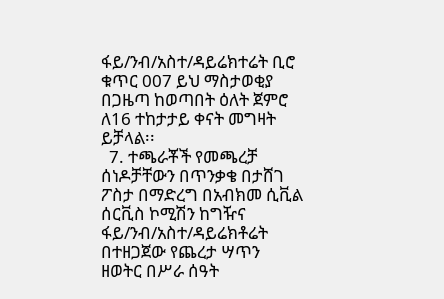ፋይ/ንብ/አስተ/ዳይሬክተሬት ቢሮ ቁጥር 007 ይህ ማስታወቂያ በጋዜጣ ከወጣበት ዕለት ጀምሮ ለ16 ተከታታይ ቀናት መግዛት ይቻላል፡፡
  7. ተጫራቾች የመጫረቻ ሰነዶቻቸውን በጥንቃቄ በታሸገ ፖስታ በማድረግ በአብክመ ሲቪል ሰርቪስ ኮሚሽን ከግዥና ፋይ/ንብ/አስተ/ዳይሬክቶሬት በተዘጋጀው የጨረታ ሣጥን ዘወትር በሥራ ሰዓት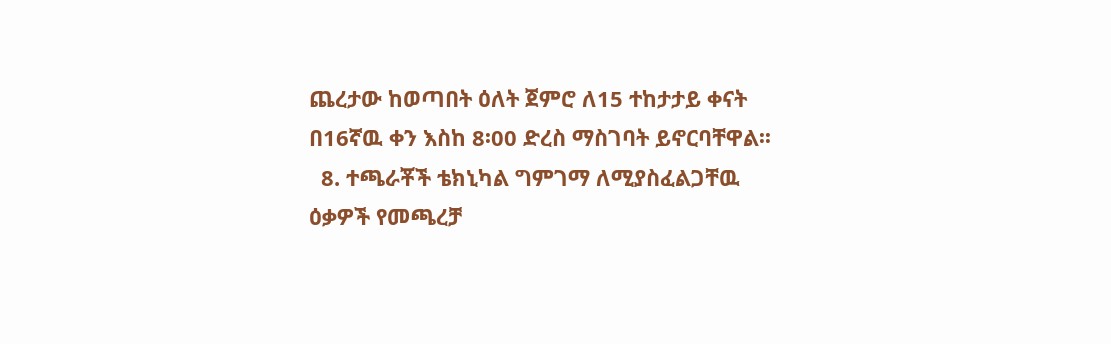ጨረታው ከወጣበት ዕለት ጀምሮ ለ15 ተከታታይ ቀናት በ16ኛዉ ቀን እስከ 8፡00 ድረስ ማስገባት ይኖርባቸዋል፡፡
  8. ተጫራቾች ቴክኒካል ግምገማ ለሚያስፈልጋቸዉ ዕቃዎች የመጫረቻ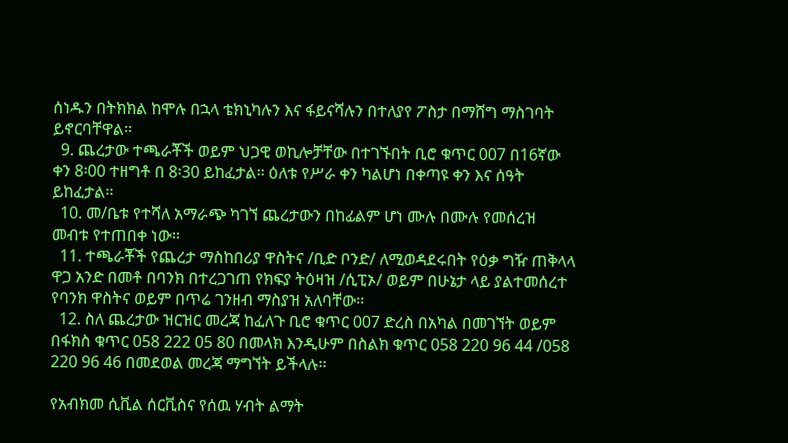ሰነዱን በትክክል ከሞሉ በኋላ ቴክኒካሉን እና ፋይናሻሉን በተለያየ ፖስታ በማሸግ ማስገባት ይኖርባቸዋል፡፡
  9. ጨረታው ተጫራቾች ወይም ህጋዊ ወኪሎቻቸው በተገኙበት ቢሮ ቁጥር 007 በ16ኛው ቀን 8፡00 ተዘግቶ በ 8፡30 ይከፈታል፡፡ ዕለቱ የሥራ ቀን ካልሆነ በቀጣዩ ቀን እና ሰዓት ይከፈታል፡፡
  10. መ/ቤቱ የተሻለ አማራጭ ካገኘ ጨረታውን በከፊልም ሆነ ሙሉ በሙሉ የመሰረዝ መብቱ የተጠበቀ ነው፡፡
  11. ተጫራቾች የጨረታ ማስከበሪያ ዋስትና /ቢድ ቦንድ/ ለሚወዳደሩበት የዕቃ ግዥ ጠቅላላ ዋጋ አንድ በመቶ በባንክ በተረጋገጠ የክፍያ ትዕዛዝ /ሲፒኦ/ ወይም በሁኔታ ላይ ያልተመሰረተ የባንክ ዋስትና ወይም በጥሬ ገንዘብ ማስያዝ አለባቸው፡፡
  12. ስለ ጨረታው ዝርዝር መረጃ ከፈለጉ ቢሮ ቁጥር 007 ድረስ በአካል በመገኘት ወይም በፋክስ ቁጥር 058 222 05 80 በመላክ እንዲሁም በስልክ ቁጥር 058 220 96 44 /058 220 96 46 በመደወል መረጃ ማግኘት ይችላሉ፡፡

የአብክመ ሲቪል ሰርቪስና የሰዉ ሃብት ልማት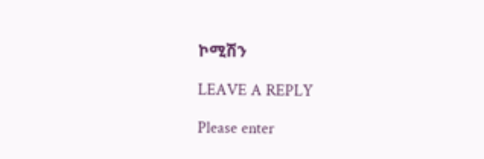ኮሚሽን

LEAVE A REPLY

Please enter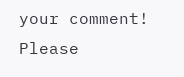your comment!
Please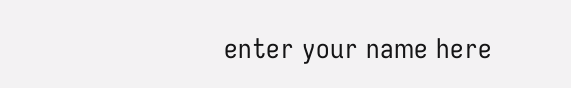enter your name here